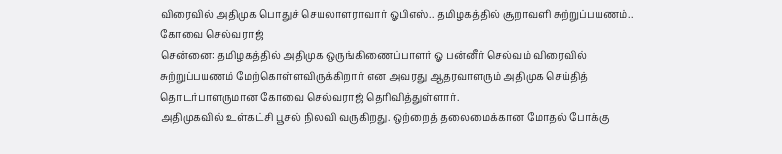விரைவில் அதிமுக பொதுச் செயலாளராவார் ஓபிஎஸ்.. தமிழகத்தில் சூறாவளி சுற்றுப்பயணம்.. கோவை செல்வராஜ்
சென்னை: தமிழகத்தில் அதிமுக ஒருங்கிணைப்பாளர் ஓ பன்னீர் செல்வம் விரைவில் சுற்றுப்பயணம் மேற்கொள்ளவிருக்கிறார் என அவரது ஆதரவாளரும் அதிமுக செய்தித் தொடர்பாளருமான கோவை செல்வராஜ் தெரிவித்துள்ளார்.
அதிமுகவில் உள்கட்சி பூசல் நிலவி வருகிறது. ஒற்றைத் தலைமைக்கான மோதல் போக்கு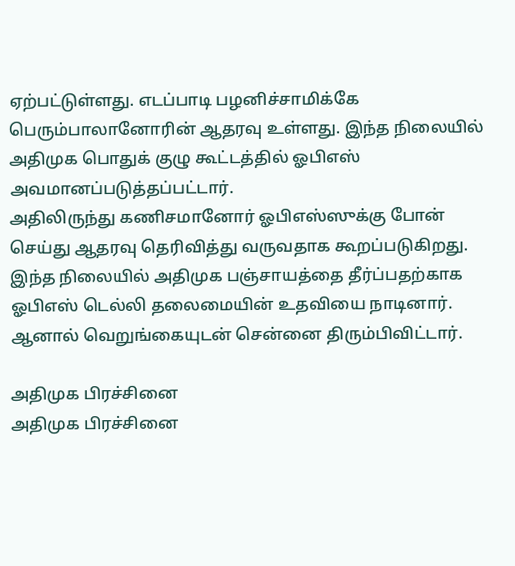ஏற்பட்டுள்ளது. எடப்பாடி பழனிச்சாமிக்கே பெரும்பாலானோரின் ஆதரவு உள்ளது. இந்த நிலையில் அதிமுக பொதுக் குழு கூட்டத்தில் ஓபிஎஸ் அவமானப்படுத்தப்பட்டார்.
அதிலிருந்து கணிசமானோர் ஓபிஎஸ்ஸுக்கு போன் செய்து ஆதரவு தெரிவித்து வருவதாக கூறப்படுகிறது. இந்த நிலையில் அதிமுக பஞ்சாயத்தை தீர்ப்பதற்காக ஓபிஎஸ் டெல்லி தலைமையின் உதவியை நாடினார். ஆனால் வெறுங்கையுடன் சென்னை திரும்பிவிட்டார்.

அதிமுக பிரச்சினை
அதிமுக பிரச்சினை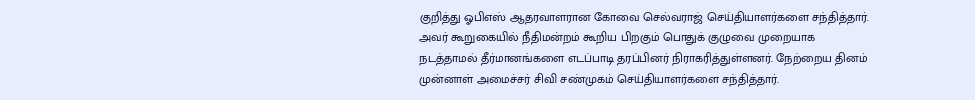குறித்து ஓபிஎஸ் ஆதரவாளரான கோவை செல்வராஜ் செய்தியாளர்களை சந்தித்தார். அவர் கூறுகையில் நீதிமன்றம் கூறிய பிறகும் பொதுக் குழுவை முறையாக நடத்தாமல் தீர்மானங்களை எடப்பாடி தரப்பினர் நிராகரித்துள்ளனர். நேற்றைய தினம் முன்னாள் அமைச்சர் சிவி சண்முகம் செய்தியாளர்களை சந்தித்தார்.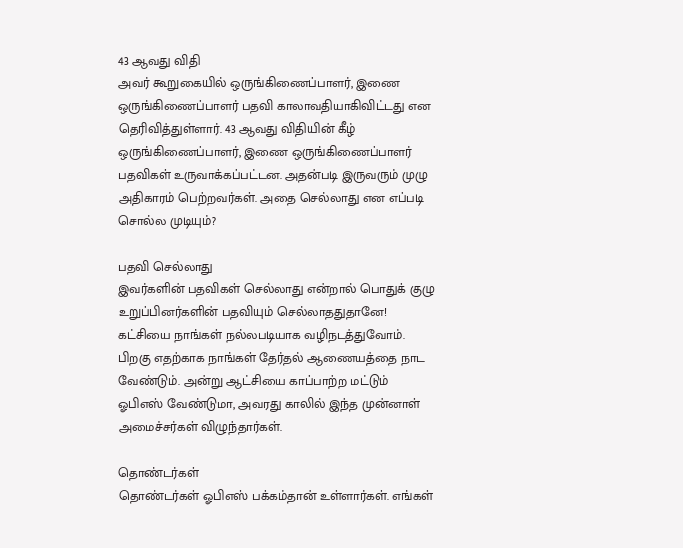43 ஆவது விதி
அவர் கூறுகையில் ஒருங்கிணைப்பாளர், இணை ஒருங்கிணைப்பாளர் பதவி காலாவதியாகிவிட்டது என தெரிவித்துள்ளார். 43 ஆவது விதியின் கீழ் ஒருங்கிணைப்பாளர், இணை ஒருங்கிணைப்பாளர் பதவிகள் உருவாக்கப்பட்டன. அதன்படி இருவரும் முழு அதிகாரம் பெற்றவர்கள். அதை செல்லாது என எப்படி சொல்ல முடியும்?

பதவி செல்லாது
இவர்களின் பதவிகள் செல்லாது என்றால் பொதுக் குழு உறுப்பினர்களின் பதவியும் செல்லாததுதானே! கட்சியை நாங்கள் நல்லபடியாக வழிநடத்துவோம். பிறகு எதற்காக நாங்கள் தேர்தல் ஆணையத்தை நாட வேண்டும். அன்று ஆட்சியை காப்பாற்ற மட்டும் ஓபிஎஸ் வேண்டுமா, அவரது காலில் இந்த முன்னாள் அமைச்சர்கள் விழுந்தார்கள்.

தொண்டர்கள்
தொண்டர்கள் ஓபிஎஸ் பக்கம்தான் உள்ளார்கள். எங்கள்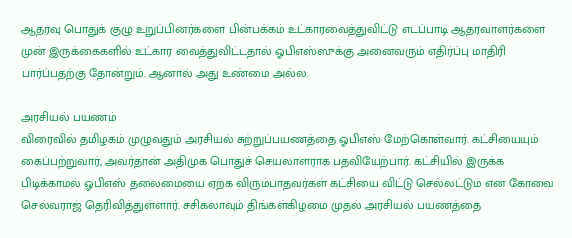ஆதரவு பொதுக் குழு உறுப்பினர்களை பின்பக்கம் உட்காரவைத்துவிட்டு எடப்பாடி ஆதரவாளர்களை முன் இருக்கைகளில் உட்கார வைத்துவிட்டதால் ஓபிஎஸ்ஸுக்கு அனைவரும் எதிர்ப்பு மாதிரி பார்ப்பதற்கு தோன்றும். ஆனால் அது உண்மை அல்ல.

அரசியல் பயணம்
விரைவில் தமிழகம் முழுவதும் அரசியல் சுற்றுப்பயணத்தை ஓபிஎஸ் மேற்கொள்வார். கட்சியையும் கைப்பற்றுவார், அவர்தான் அதிமுக பொதுச் செயலாளராக பதவியேற்பார். கட்சியில் இருக்க பிடிக்காமல் ஓபிஎஸ் தலைமையை ஏற்க விரும்பாதவர்கள் கட்சியை விட்டு செல்லட்டும் என கோவை செல்வராஜ் தெரிவித்துள்ளார். சசிகலாவும் திங்கள்கிழமை முதல் அரசியல் பயணத்தை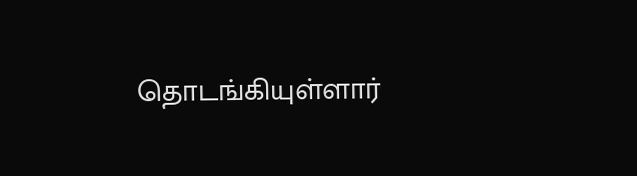தொடங்கியுள்ளார்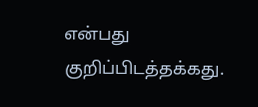என்பது குறிப்பிடத்தக்கது.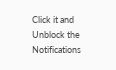Click it and Unblock the Notifications